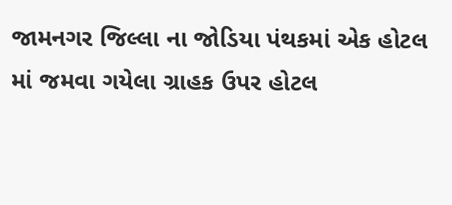જામનગર જિલ્લા ના જોડિયા પંથકમાં એક હોટલ માં જમવા ગયેલા ગ્રાહક ઉપર હોટલ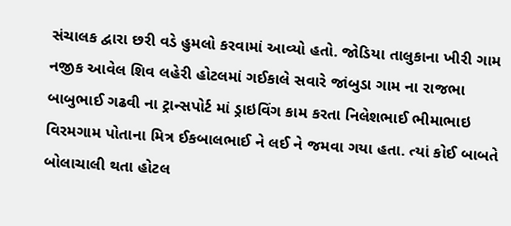સંચાલક દ્વારા છરી વડે હુમલો કરવામાં આવ્યો હતો. જોડિયા તાલુકાના ખીરી ગામ નજીક આવેલ શિવ લહેરી હોટલમાં ગઈકાલે સવારે જાંબુડા ગામ ના રાજભા બાબુભાઈ ગઢવી ના ટ્રાન્સપોર્ટ માં ડ્રાઇવિંગ કામ કરતા નિલેશભાઈ ભીમાભાઇ વિરમગામ પોતાના મિત્ર ઈકબાલભાઈ ને લઈ ને જમવા ગયા હતા. ત્યાં કોઈ બાબતે બોલાચાલી થતા હોટલ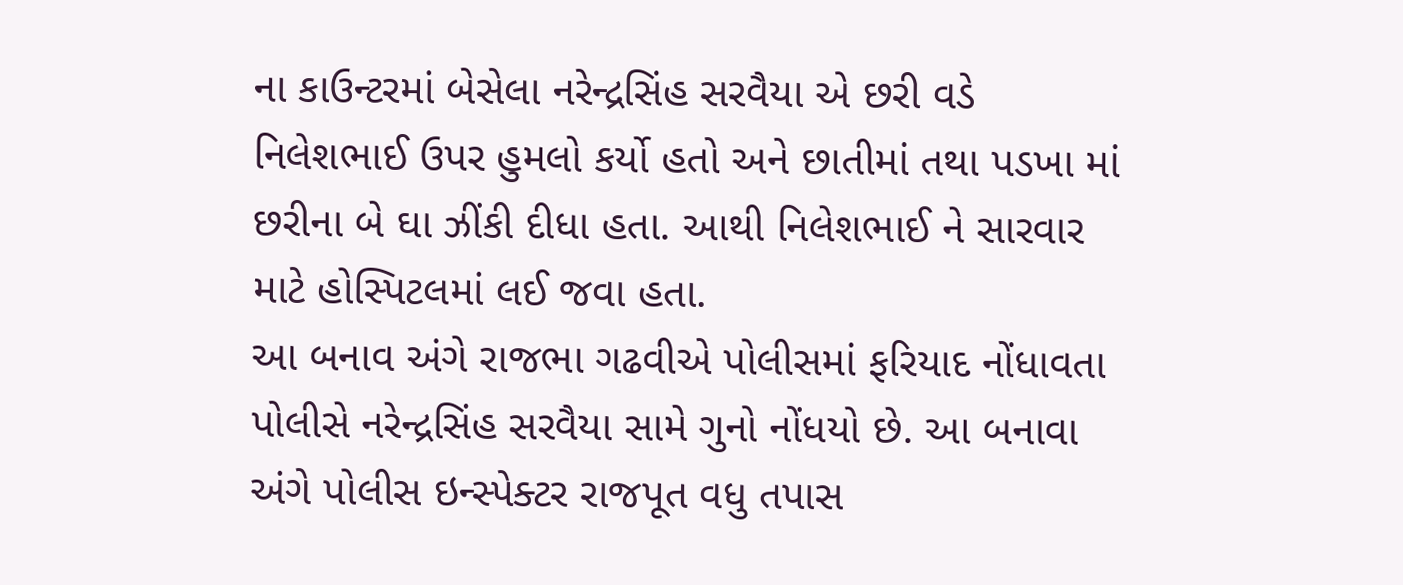ના કાઉન્ટરમાં બેસેલા નરેન્દ્રસિંહ સરવૈયા એ છરી વડે નિલેશભાઈ ઉપર હુમલો કર્યો હતો અને છાતીમાં તથા પડખા માં છરીના બે ઘા ઝીંકી દીધા હતા. આથી નિલેશભાઈ ને સારવાર માટે હોસ્પિટલમાં લઈ જવા હતા.
આ બનાવ અંગે રાજભા ગઢવીએ પોલીસમાં ફરિયાદ નોંધાવતા પોલીસે નરેન્દ્રસિંહ સરવૈયા સામે ગુનો નોંધયો છે. આ બનાવા અંગે પોલીસ ઇન્સ્પેક્ટર રાજપૂત વધુ તપાસ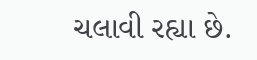ચલાવી રહ્યા છે.